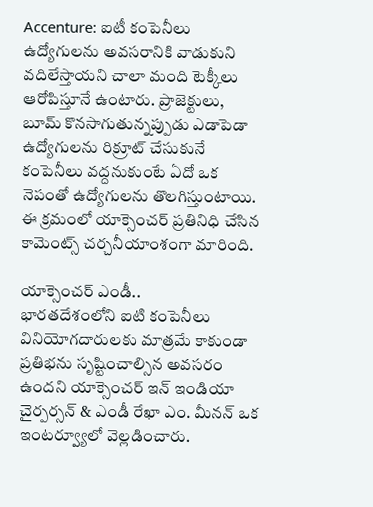Accenture: ఐటీ కంపెనీలు ఉద్యోగులను అవసరానికి వాడుకుని వదిలేస్తాయని చాలా మంది టెక్కీలు ఆరోపిస్తూనే ఉంటారు. ప్రాజెక్టులు, బూమ్ కొనసాగుతున్నప్పుడు ఎడాపెడా ఉద్యోగులను రిక్రూట్ చేసుకునే కంపెనీలు వద్దనుకుంటే ఏదో ఒక నెపంతో ఉద్యోగులను తొలగిస్తుంటాయి. ఈ క్రమంలో యాక్సెంచర్ ప్రతినిధి చేసిన కామెంట్స్ చర్చనీయాంశంగా మారింది.

యాక్సెంచర్ ఎండీ..
భారతదేశంలోని ఐటి కంపెనీలు వినియోగదారులకు మాత్రమే కాకుండా ప్రతిభను సృష్టించాల్సిన అవసరం ఉందని యాక్సెంచర్ ఇన్ ఇండియా చైర్పర్సన్ & ఎండీ రేఖా ఎం. మీనన్ ఒక ఇంటర్వ్యూలో వెల్లడించారు.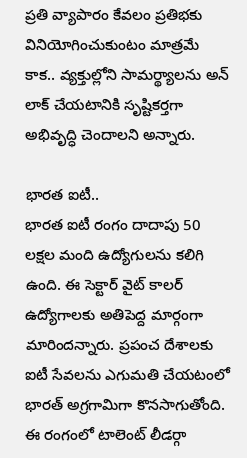ప్రతి వ్యాపారం కేవలం ప్రతిభకు వినియోగించుకుంటం మాత్రమే కాక.. వ్యక్తుల్లోని సామర్థ్యాలను అన్ లాక్ చేయటానికి సృష్టికర్తగా అభివృద్ధి చెందాలని అన్నారు.

భారత ఐటీ..
భారత ఐటీ రంగం దాదాపు 50 లక్షల మంది ఉద్యోగులను కలిగి ఉంది. ఈ సెక్టార్ వైట్ కాలర్ ఉద్యోగాలకు అతిపెద్ద మార్గంగా మారిందన్నారు. ప్రపంచ దేశాలకు ఐటీ సేవలను ఎగుమతి చేయటంలో భారత్ అగ్రగామిగా కొనసాగుతోంది. ఈ రంగంలో టాలెంట్ లీడర్గా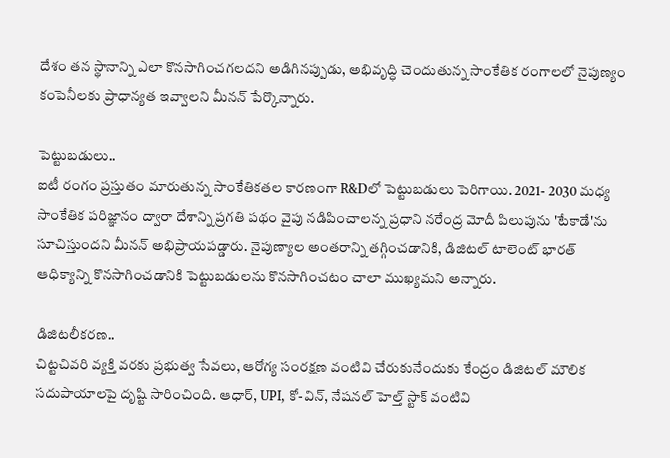దేశం తన స్థానాన్ని ఎలా కొనసాగించగలదని అడిగినప్పుడు, అభివృద్ధి చెందుతున్న సాంకేతిక రంగాలలో నైపుణ్యం కంపెనీలకు ప్రాధాన్యత ఇవ్వాలని మీనన్ పేర్కొన్నారు.

పెట్టుబడులు..
ఐటీ రంగం ప్రస్తుతం మారుతున్న సాంకేతికతల కారణంగా R&Dలో పెట్టుబడులు పెరిగాయి. 2021- 2030 మధ్య సాంకేతిక పరిజ్ఞానం ద్వారా దేశాన్ని ప్రగతి పథం వైపు నడిపించాలన్న ప్రధాని నరేంద్ర మోదీ పిలుపును 'టేకాడే'ను సూచిస్తుందని మీనన్ అభిప్రాయపడ్డారు. నైపుణ్యాల అంతరాన్ని తగ్గించడానికి, డిజిటల్ టాలెంట్ భారత్ ఆధిక్యాన్ని కొనసాగించడానికి పెట్టుబడులను కొనసాగించటం చాలా ముఖ్యమని అన్నారు.

డిజిటలీకరణ..
చిట్టచివరి వ్యక్తి వరకు ప్రభుత్వ సేవలు, ఆరోగ్య సంరక్షణ వంటివి చేరుకునేందుకు కేంద్రం డిజిటల్ మౌలిక సదుపాయాలపై దృష్టి సారించింది. ఆధార్, UPI, కో-విన్, నేషనల్ హెల్త్ స్టాక్ వంటివి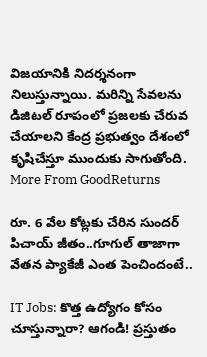విజయానికి నిదర్శనంగా నిలుస్తున్నాయి. మరిన్ని సేవలను డిజిటల్ రూపంలో ప్రజలకు చేరువ చేయాలని కేంద్ర ప్రభుత్వం దేశంలో కృషిచేస్తూ ముందుకు సాగుతోంది.
More From GoodReturns

రూ. 6 వేల కోట్లకు చేరిన సుందర్ పిచాయ్ జీతం..గూగుల్ తాజాగా వేతన ప్యాకేజీ ఎంత పెంచిందంటే..

IT Jobs: కొత్త ఉద్యోగం కోసం చూస్తున్నారా? ఆగండి! ప్రస్తుతం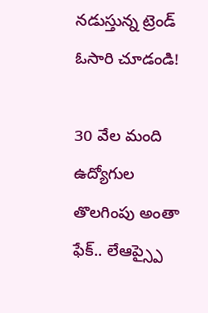నడుస్తున్న ట్రెండ్ ఓసారి చూడండి!

30 వేల మంది ఉద్యోగుల తొలగింపు అంతా ఫేక్.. లేఆప్స్పై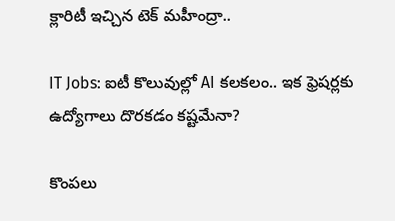క్లారిటీ ఇచ్చిన టెక్ మహీంద్రా..

IT Jobs: ఐటీ కొలువుల్లో AI కలకలం.. ఇక ఫ్రెషర్లకు ఉద్యోగాలు దొరకడం కష్టమేనా?

కొంపలు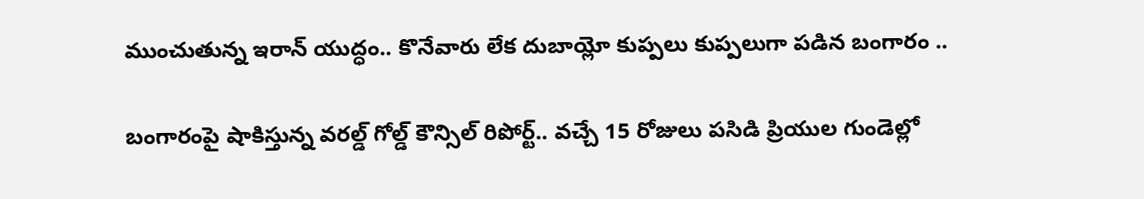ముంచుతున్న ఇరాన్ యుద్ధం.. కొనేవారు లేక దుబాయ్లో కుప్పలు కుప్పలుగా పడిన బంగారం ..

బంగారంపై షాకిస్తున్న వరల్డ్ గోల్డ్ కౌన్సిల్ రిపోర్ట్.. వచ్చే 15 రోజులు పసిడి ప్రియుల గుండెల్లో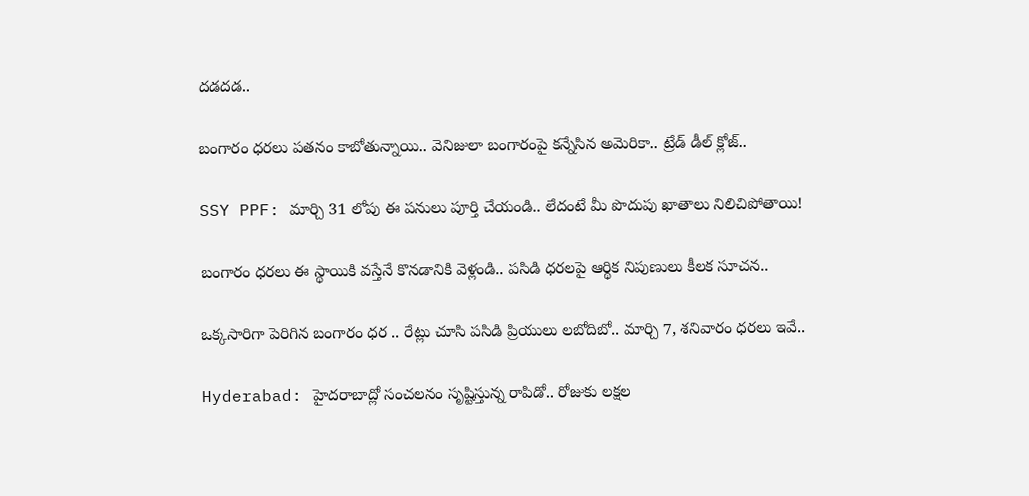దడదడ..

బంగారం ధరలు పతనం కాబోతున్నాయి.. వెనిజులా బంగారంపై కన్నేసిన అమెరికా.. ట్రేడ్ డీల్ క్లోజ్..

SSY PPF: మార్చి 31 లోపు ఈ పనులు పూర్తి చేయండి.. లేదంటే మీ పొదుపు ఖాతాలు నిలిచిపోతాయి!

బంగారం ధరలు ఈ స్థాయికి వస్తేనే కొనడానికి వెళ్లండి.. పసిడి ధరలపై ఆర్థిక నిపుణులు కీలక సూచన..

ఒక్కసారిగా పెరిగిన బంగారం ధర .. రేట్లు చూసి పసిడి ప్రియులు లబోదిబో.. మార్చి 7, శనివారం ధరలు ఇవే..

Hyderabad: హైదరాబాద్లో సంచలనం సృష్టిస్తున్న రాపిడో.. రోజుకు లక్షల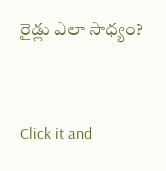రైడ్లు ఎలా సాధ్యం?



Click it and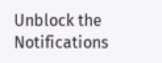Unblock the Notifications